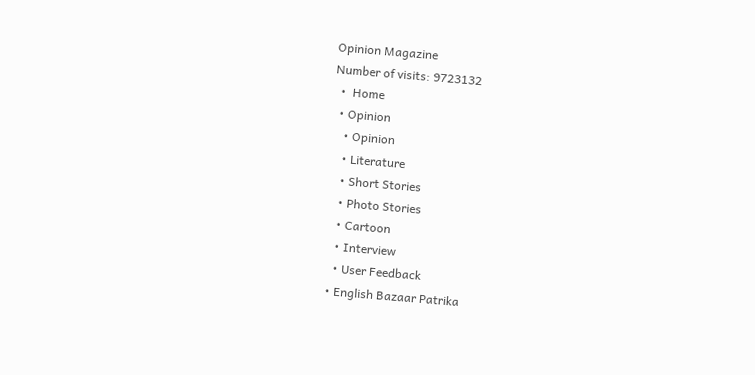Opinion Magazine
Number of visits: 9723132
  •  Home
  • Opinion
    • Opinion
    • Literature
    • Short Stories
    • Photo Stories
    • Cartoon
    • Interview
    • User Feedback
  • English Bazaar Patrika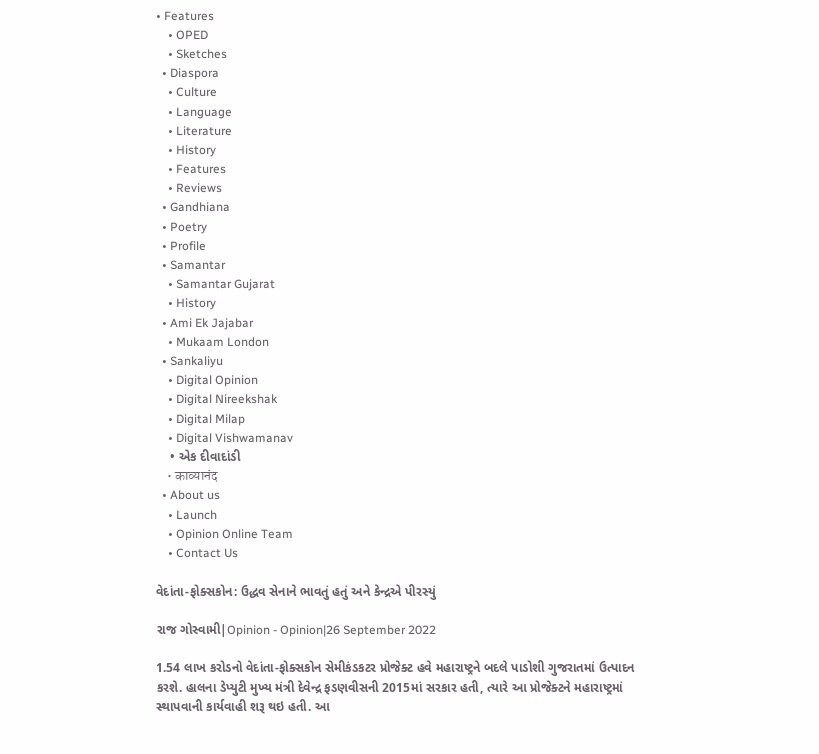• Features
    • OPED
    • Sketches
  • Diaspora
    • Culture
    • Language
    • Literature
    • History
    • Features
    • Reviews
  • Gandhiana
  • Poetry
  • Profile
  • Samantar
    • Samantar Gujarat
    • History
  • Ami Ek Jajabar
    • Mukaam London
  • Sankaliyu
    • Digital Opinion
    • Digital Nireekshak
    • Digital Milap
    • Digital Vishwamanav
    • એક દીવાદાંડી
    • काव्यानंद
  • About us
    • Launch
    • Opinion Online Team
    • Contact Us

વેદાંતા-ફોક્સકોન: ઉદ્ધવ સેનાને ભાવતું હતું અને કેન્દ્રએ પીરસ્યું

રાજ ગોસ્વામી|Opinion - Opinion|26 September 2022

1.54 લાખ કરોડનો વેદાંતા-ફોક્સકોન સેમીકંડકટર પ્રોજેક્ટ હવે મહારાષ્ટ્રને બદલે પાડોશી ગુજરાતમાં ઉત્પાદન કરશે. હાલના ડેપ્યુટી મુખ્ય મંત્રી દેવેન્દ્ર ફડણવીસની 2015માં સરકાર હતી, ત્યારે આ પ્રોજેક્ટને મહારાષ્ટ્રમાં સ્થાપવાની કાર્યવાહી શરૂ થઇ હતી. આ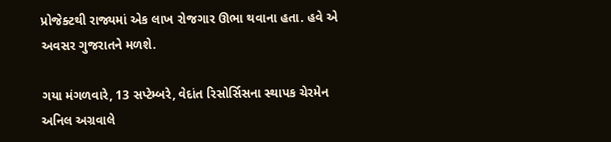પ્રોજેક્ટથી રાજ્યમાં એક લાખ રોજગાર ઊભા થવાના હતા. હવે એ અવસર ગુજરાતને મળશે.

ગયા મંગળવારે, 13 સપ્ટેમ્બરે, વેદાંત રિસોર્સિસના સ્થાપક ચેરમેન અનિલ અગ્રવાલે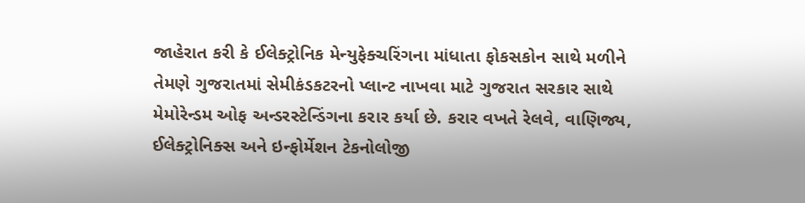જાહેરાત કરી કે ઈલેક્ટ્રોનિક મેન્યુફેક્ચરિંગના માંધાતા ફોકસકોન સાથે મળીને તેમણે ગુજરાતમાં સેમીકંડકટરનો પ્લાન્ટ નાખવા માટે ગુજરાત સરકાર સાથે મેમોરેન્ડમ ઓફ અન્ડરસ્ટેન્ડિંગના કરાર કર્યા છે. કરાર વખતે રેલવે, વાણિજ્ય, ઈલેક્ટ્રોનિક્સ અને ઇન્ફોર્મેશન ટેકનોલોજી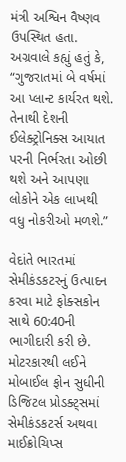મંત્રી અશ્વિન વૈષ્ણવ ઉપસ્થિત હતા. અગ્રવાલે કહ્યું હતું કે, “ગુજરાતમાં બે વર્ષમાં આ પ્લાન્ટ કાર્યરત થશે. તેનાથી દેશની ઈલેક્ટ્રોનિક્સ આયાત પરની નિર્ભરતા ઓછી થશે અને આપણા લોકોને એક લાખથી વધુ નોકરીઓ મળશે.”

વેદાંતે ભારતમાં સેમીકંડકટરનું ઉત્પાદન કરવા માટે ફોક્સકોન સાથે 60:40ની ભાગીદારી કરી છે. મોટરકારથી લઈને મોબાઈલ ફોન સુધીની ડિજિટલ પ્રોડક્ટ્સમાં સેમીકંડકટર્સ અથવા માઈક્રોચિપ્સ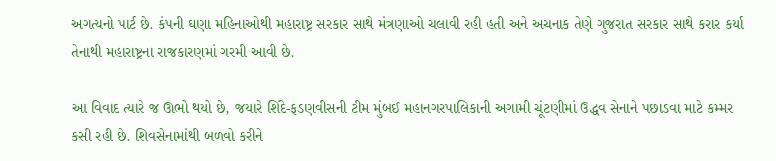અગત્યનો પાર્ટ છે. કંપની ઘણા મહિનાઓથી મહારાષ્ટ્ર સરકાર સાથે મંત્રણાઓ ચલાવી રહી હતી અને અચનાક તેણે ગુજરાત સરકાર સાથે કરાર કર્યા તેનાથી મહારાષ્ટ્રના રાજકારણમાં ગરમી આવી છે.

આ વિવાદ ત્યારે જ ઊભો થયો છે, જયારે શિંદે-ફડણવીસની ટીમ મુંબઈ મહાનગરપાલિકાની અગામી ચૂંટણીમાં ઉદ્ધવ સેનાને પછાડવા માટે કમ્મર કસી રહી છે. શિવસેનામાંથી બળવો કરીને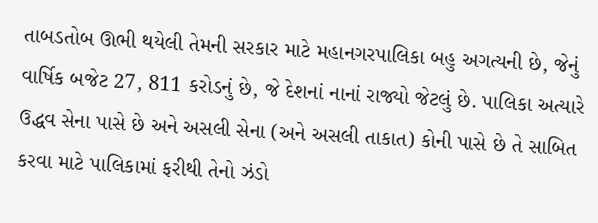તાબડતોબ ઊભી થયેલી તેમની સરકાર માટે મહાનગરપાલિકા બહુ અગત્યની છે, જેનું વાર્ષિક બજેટ 27, 811 કરોડનું છે, જે દેશનાં નાનાં રાજ્યો જેટલું છે. પાલિકા અત્યારે ઉદ્ધવ સેના પાસે છે અને અસલી સેના (અને અસલી તાકાત) કોની પાસે છે તે સાબિત કરવા માટે પાલિકામાં ફરીથી તેનો ઝંડો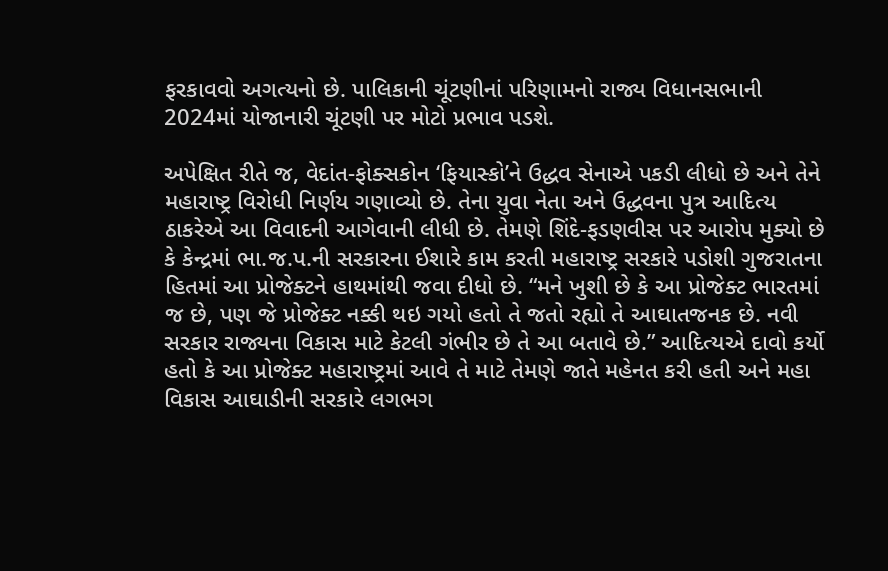ફરકાવવો અગત્યનો છે. પાલિકાની ચૂંટણીનાં પરિણામનો રાજ્ય વિધાનસભાની 2024માં યોજાનારી ચૂંટણી પર મોટો પ્રભાવ પડશે.

અપેક્ષિત રીતે જ, વેદાંત-ફોક્સકોન ‘ફિયાસ્કો’ને ઉદ્ધવ સેનાએ પકડી લીધો છે અને તેને મહારાષ્ટ્ર વિરોધી નિર્ણય ગણાવ્યો છે. તેના યુવા નેતા અને ઉદ્ધવના પુત્ર આદિત્ય ઠાકરેએ આ વિવાદની આગેવાની લીધી છે. તેમણે શિંદે-ફડણવીસ પર આરોપ મુક્યો છે કે કેન્દ્રમાં ભા.જ.પ.ની સરકારના ઈશારે કામ કરતી મહારાષ્ટ્ર સરકારે પડોશી ગુજરાતના હિતમાં આ પ્રોજેક્ટને હાથમાંથી જવા દીધો છે. “મને ખુશી છે કે આ પ્રોજેક્ટ ભારતમાં જ છે, પણ જે પ્રોજેક્ટ નક્કી થઇ ગયો હતો તે જતો રહ્યો તે આઘાતજનક છે. નવી સરકાર રાજ્યના વિકાસ માટે કેટલી ગંભીર છે તે આ બતાવે છે.” આદિત્યએ દાવો કર્યો હતો કે આ પ્રોજેક્ટ મહારાષ્ટ્રમાં આવે તે માટે તેમણે જાતે મહેનત કરી હતી અને મહા વિકાસ આઘાડીની સરકારે લગભગ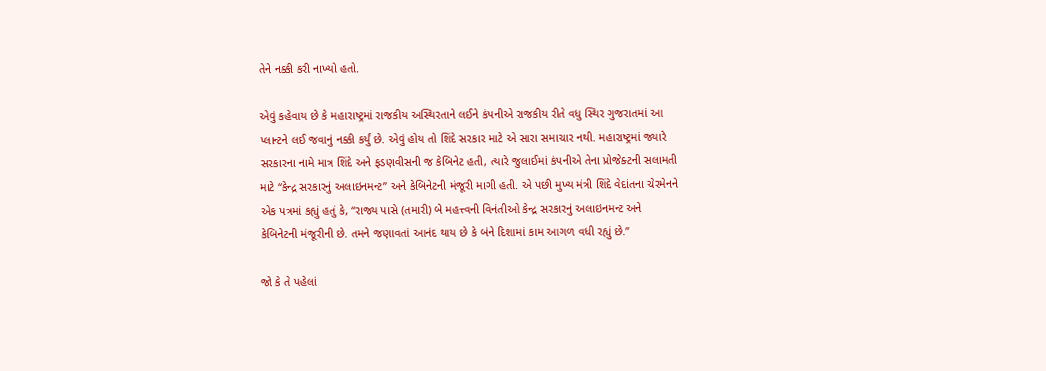તેને નક્કી કરી નાખ્યો હતો.

એવું કહેવાય છે કે મહારાષ્ટ્રમાં રાજકીય અસ્થિરતાને લઈને કંપનીએ રાજકીય રીતે વધુ સ્થિર ગુજરાતમાં આ પ્લાન્ટને લઈ જવાનું નક્કી કર્યું છે. એવું હોય તો શિંદે સરકાર માટે એ સારા સમાચાર નથી. મહારાષ્ટ્રમાં જ્યારે સરકારના નામે માત્ર શિંદે અને ફડણવીસની જ કેબિનેટ હતી, ત્યારે જુલાઈમાં કંપનીએ તેના પ્રોજેક્ટની સલામતી માટે “કેન્દ્ર સરકારનું અલાઇનમન્ટ” અને કેબિનેટની મંજૂરી માગી હતી. એ પછી મુખ્ય મંત્રી શિંદે વેદાંતના ચેરમેનને એક પત્રમાં કહ્યું હતું કે, “રાજ્ય પાસે (તમારી) બે મહત્ત્વની વિનંતીઓ કેન્દ્ર સરકારનું અલાઇનમન્ટ અને કેબિનેટની મંજૂરીની છે. તમને જણાવતાં આનંદ થાય છે કે બંને દિશામાં કામ આગળ વધી રહ્યું છે.”

જો કે તે પહેલાં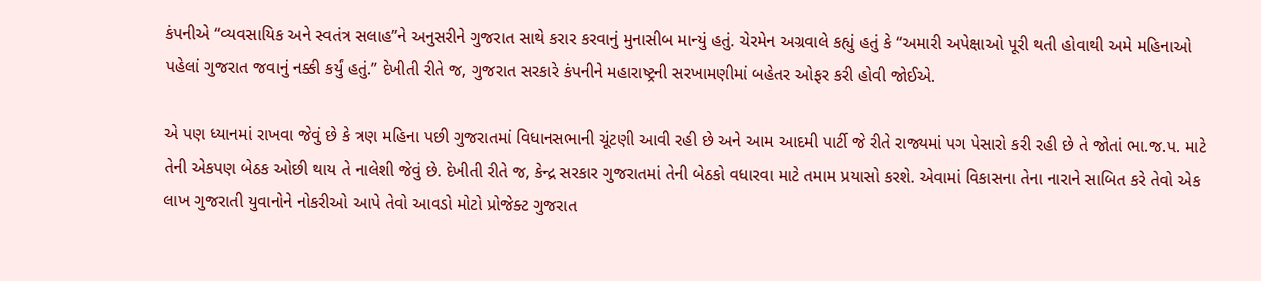કંપનીએ “વ્યવસાયિક અને સ્વતંત્ર સલાહ”ને અનુસરીને ગુજરાત સાથે કરાર કરવાનું મુનાસીબ માન્યું હતું. ચેરમેન અગ્રવાલે કહ્યું હતું કે “અમારી અપેક્ષાઓ પૂરી થતી હોવાથી અમે મહિનાઓ પહેલાં ગુજરાત જવાનું નક્કી કર્યું હતું.” દેખીતી રીતે જ, ગુજરાત સરકારે કંપનીને મહારાષ્ટ્રની સરખામણીમાં બહેતર ઓફર કરી હોવી જોઈએ.

એ પણ ધ્યાનમાં રાખવા જેવું છે કે ત્રણ મહિના પછી ગુજરાતમાં વિધાનસભાની ચૂંટણી આવી રહી છે અને આમ આદમી પાર્ટી જે રીતે રાજ્યમાં પગ પેસારો કરી રહી છે તે જોતાં ભા.જ.પ. માટે તેની એકપણ બેઠક ઓછી થાય તે નાલેશી જેવું છે. દેખીતી રીતે જ, કેન્દ્ર સરકાર ગુજરાતમાં તેની બેઠકો વધારવા માટે તમામ પ્રયાસો કરશે. એવામાં વિકાસના તેના નારાને સાબિત કરે તેવો એક લાખ ગુજરાતી યુવાનોને નોકરીઓ આપે તેવો આવડો મોટો પ્રોજેક્ટ ગુજરાત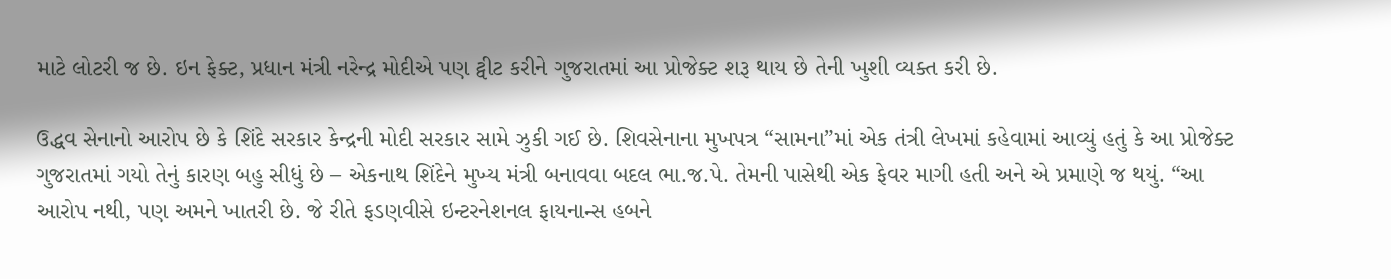માટે લોટરી જ છે. ઇન ફેક્ટ, પ્રધાન મંત્રી નરેન્દ્ર મોદીએ પણ ટ્વીટ કરીને ગુજરાતમાં આ પ્રોજેક્ટ શરૂ થાય છે તેની ખુશી વ્યક્ત કરી છે.

ઉદ્ધવ સેનાનો આરોપ છે કે શિંદે સરકાર કેન્દ્રની મોદી સરકાર સામે ઝુકી ગઈ છે. શિવસેનાના મુખપત્ર “સામના”માં એક તંત્રી લેખમાં કહેવામાં આવ્યું હતું કે આ પ્રોજેક્ટ ગુજરાતમાં ગયો તેનું કારણ બહુ સીધું છે – એકનાથ શિંદેને મુખ્ય મંત્રી બનાવવા બદલ ભા.જ.પે. તેમની પાસેથી એક ફેવર માગી હતી અને એ પ્રમાણે જ થયું. “આ આરોપ નથી, પણ અમને ખાતરી છે. જે રીતે ફડણવીસે ઇન્ટરનેશનલ ફાયનાન્સ હબને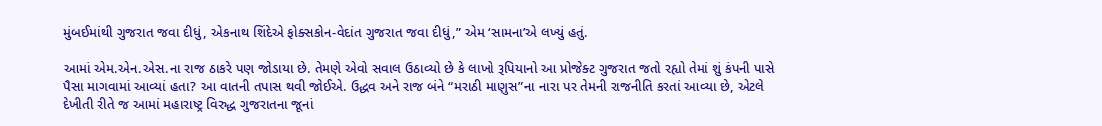મુંબઈમાંથી ગુજરાત જવા દીધું, એકનાથ શિંદેએ ફોક્સકોન-વેદાંત ગુજરાત જવા દીધું,” એમ ‘સામના’એ લખ્યું હતું.

આમાં એમ.એન.એસ.ના રાજ ઠાકરે પણ જોડાયા છે. તેમણે એવો સવાલ ઉઠાવ્યો છે કે લાખો રૂપિયાનો આ પ્રોજેક્ટ ગુજરાત જતો રહ્યો તેમાં શું કંપની પાસે પૈસા માગવામાં આવ્યાં હતા? આ વાતની તપાસ થવી જોઈએ. ઉદ્ધવ અને રાજ બંને “મરાઠી માણુસ”ના નારા પર તેમની રાજનીતિ કરતાં આવ્યા છે, એટલે દેખીતી રીતે જ આમાં મહારાષ્ટ્ર વિરુદ્ધ ગુજરાતના જૂનાં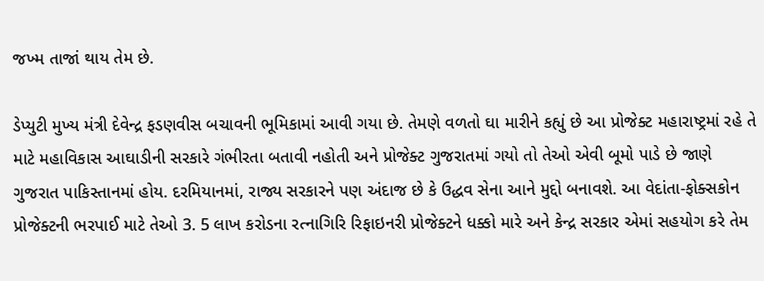જખ્મ તાજાં થાય તેમ છે.

ડેપ્યુટી મુખ્ય મંત્રી દેવેન્દ્ર ફડણવીસ બચાવની ભૂમિકામાં આવી ગયા છે. તેમણે વળતો ઘા મારીને કહ્યું છે આ પ્રોજેક્ટ મહારાષ્ટ્રમાં રહે તે માટે મહાવિકાસ આઘાડીની સરકારે ગંભીરતા બતાવી નહોતી અને પ્રોજેક્ટ ગુજરાતમાં ગયો તો તેઓ એવી બૂમો પાડે છે જાણે ગુજરાત પાકિસ્તાનમાં હોય. દરમિયાનમાં, રાજ્ય સરકારને પણ અંદાજ છે કે ઉદ્ધવ સેના આને મુદ્દો બનાવશે. આ વેદાંતા-ફોક્સકોન પ્રોજેક્ટની ભરપાઈ માટે તેઓ 3. 5 લાખ કરોડના રત્નાગિરિ રિફાઇનરી પ્રોજેક્ટને ધક્કો મારે અને કેન્દ્ર સરકાર એમાં સહયોગ કરે તેમ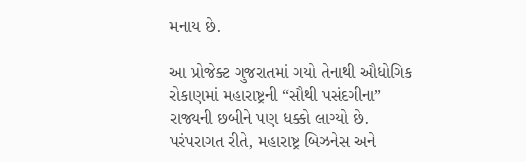મનાય છે.

આ પ્રોજેક્ટ ગુજરાતમાં ગયો તેનાથી ઔધોગિક રોકાણમાં મહારાષ્ટ્રની “સૌથી પસંદગીના” રાજ્યની છબીને પણ ધક્કો લાગ્યો છે. પરંપરાગત રીતે, મહારાષ્ટ્ર બિઝનેસ અને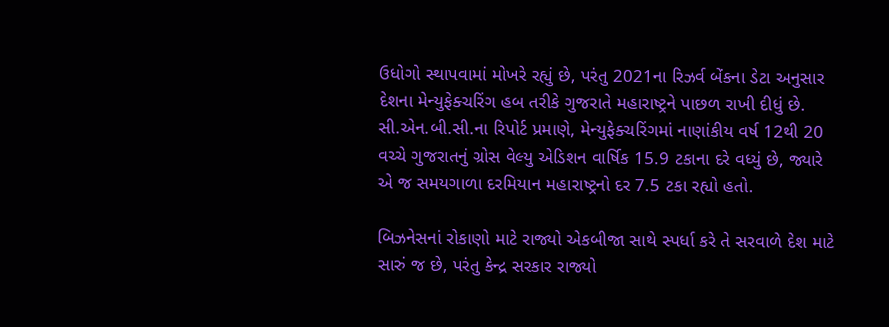ઉધોગો સ્થાપવામાં મોખરે રહ્યું છે, પરંતુ 2021ના રિઝર્વ બેંકના ડેટા અનુસાર દેશના મેન્યુફેક્ચરિંગ હબ તરીકે ગુજરાતે મહારાષ્ટ્રને પાછળ રાખી દીધું છે. સી.એન.બી.સી.ના રિપોર્ટ પ્રમાણે, મેન્યુફેક્ચરિંગમાં નાણાંકીય વર્ષ 12થી 20 વચ્ચે ગુજરાતનું ગ્રોસ વેલ્યુ એડિશન વાર્ષિક 15.9 ટકાના દરે વધ્યું છે, જ્યારે એ જ સમયગાળા દરમિયાન મહારાષ્ટ્રનો દર 7.5 ટકા રહ્યો હતો.

બિઝનેસનાં રોકાણો માટે રાજ્યો એકબીજા સાથે સ્પર્ધા કરે તે સરવાળે દેશ માટે સારું જ છે, પરંતુ કેન્દ્ર સરકાર રાજ્યો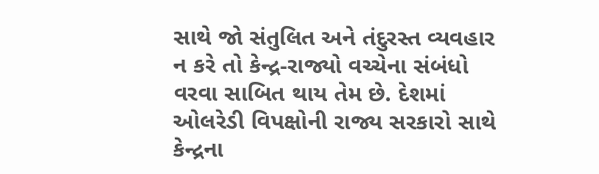સાથે જો સંતુલિત અને તંદુરસ્ત વ્યવહાર ન કરે તો કેન્દ્ર-રાજ્યો વચ્ચેના સંબંધો વરવા સાબિત થાય તેમ છે. દેશમાં ઓલરેડી વિપક્ષોની રાજ્ય સરકારો સાથે કેન્દ્રના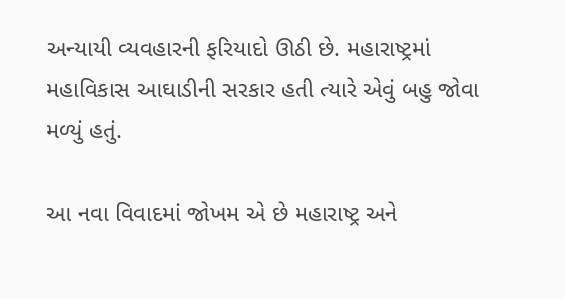અન્યાયી વ્યવહારની ફરિયાદો ઊઠી છે. મહારાષ્ટ્રમાં મહાવિકાસ આઘાડીની સરકાર હતી ત્યારે એવું બહુ જોવા મળ્યું હતું.

આ નવા વિવાદમાં જોખમ એ છે મહારાષ્ટ્ર અને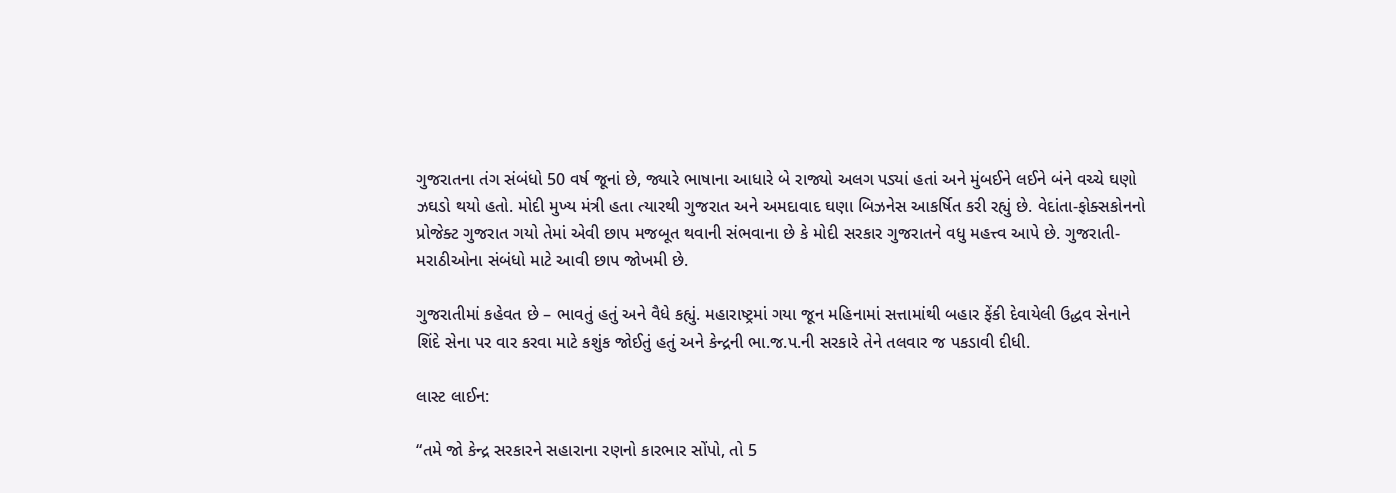ગુજરાતના તંગ સંબંધો 50 વર્ષ જૂનાં છે, જ્યારે ભાષાના આધારે બે રાજ્યો અલગ પડ્યાં હતાં અને મુંબઈને લઈને બંને વચ્ચે ઘણો ઝઘડો થયો હતો. મોદી મુખ્ય મંત્રી હતા ત્યારથી ગુજરાત અને અમદાવાદ ઘણા બિઝનેસ આકર્ષિત કરી રહ્યું છે. વેદાંતા-ફોક્સકોનનો પ્રોજેક્ટ ગુજરાત ગયો તેમાં એવી છાપ મજબૂત થવાની સંભવાના છે કે મોદી સરકાર ગુજરાતને વધુ મહત્ત્વ આપે છે. ગુજરાતી-મરાઠીઓના સંબંધો માટે આવી છાપ જોખમી છે.

ગુજરાતીમાં કહેવત છે – ભાવતું હતું અને વૈધે કહ્યું. મહારાષ્ટ્રમાં ગયા જૂન મહિનામાં સત્તામાંથી બહાર ફેંકી દેવાયેલી ઉદ્ધવ સેનાને શિંદે સેના પર વાર કરવા માટે કશુંક જોઈતું હતું અને કેન્દ્રની ભા.જ.પ.ની સરકારે તેને તલવાર જ પકડાવી દીધી.

લાસ્ટ લાઈન:

“તમે જો કેન્દ્ર સરકારને સહારાના રણનો કારભાર સોંપો, તો 5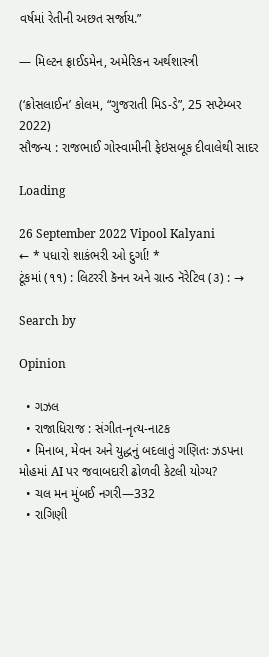વર્ષમાં રેતીની અછત સર્જાય.”

— મિલ્ટન ફ્રાઈડમેન, અમેરિકન અર્થશાસ્ત્રી

(‘ક્રોસલાઈન’ કોલમ, “ગુજરાતી મિડ-ડે”, 25 સપ્ટેમ્બર 2022)
સૌજન્ય : રાજભાઈ ગોસ્વામીની ફેઇસબૂક દીવાલેથી સાદર

Loading

26 September 2022 Vipool Kalyani
← * પધારો શાકંભરી ઓ દુર્ગા! *
ટૂંકમાં (૧૧) : લિટરરી કૅનન અને ગ્રાન્ડ નૅરેટિવ (૩) : →

Search by

Opinion

  • ગઝલ
  • રાજાધિરાજ : સંગીત-નૃત્ય-નાટક
  • મિનાબ, મેવન અને યુદ્ધનું બદલાતું ગણિતઃ ઝડપના મોહમાં AI પર જવાબદારી ઢોળવી કેટલી યોગ્ય?
  • ચલ મન મુંબઈ નગરી—332
  • રાગિણી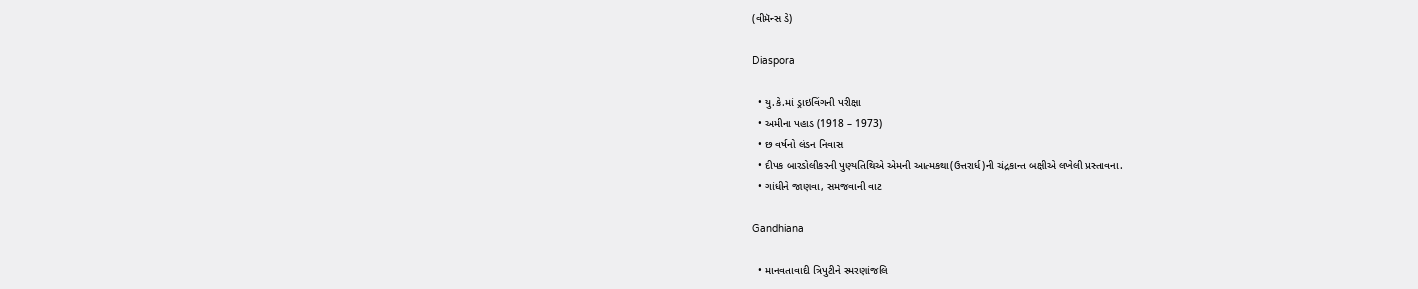(વીમૅન્સ ડે)

Diaspora

  • યુ.કે.માં ડ્રાઇવિંગની પરીક્ષા
  • અમીના પહાડ (1918 – 1973)
  • છ વર્ષનો લંડન નિવાસ
  • દીપક બારડોલીકરની પુણ્યતિથિએ એમની આત્મકથા(ઉત્તરાર્ધ)ની ચંદ્રકાન્ત બક્ષીએ લખેલી પ્રસ્તાવના.
  • ગાંધીને જાણવા, સમજવાની વાટ

Gandhiana

  • માનવતાવાદી ત્રિપુટીને સ્મરણાંજલિ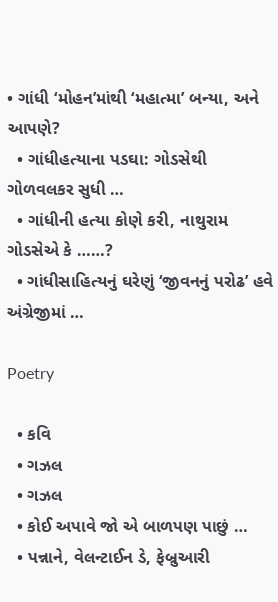• ગાંધી ‘મોહન’માંથી ‘મહાત્મા’ બન્યા, અને આપણે?
  • ગાંધીહત્યાના પડઘા: ગોડસેથી ગોળવલકર સુધી …
  • ગાંધીની હત્યા કોણે કરી, નાથુરામ ગોડસેએ કે ……?
  • ગાંધીસાહિત્યનું ઘરેણું ‘જીવનનું પરોઢ’ હવે અંગ્રેજીમાં …

Poetry

  • કવિ
  • ગઝલ
  • ગઝલ
  • કોઈ અપાવે જો એ બાળપણ પાછું …
  • પન્નાને, વેલન્ટાઈન ડે, ફેબ્રુઆરી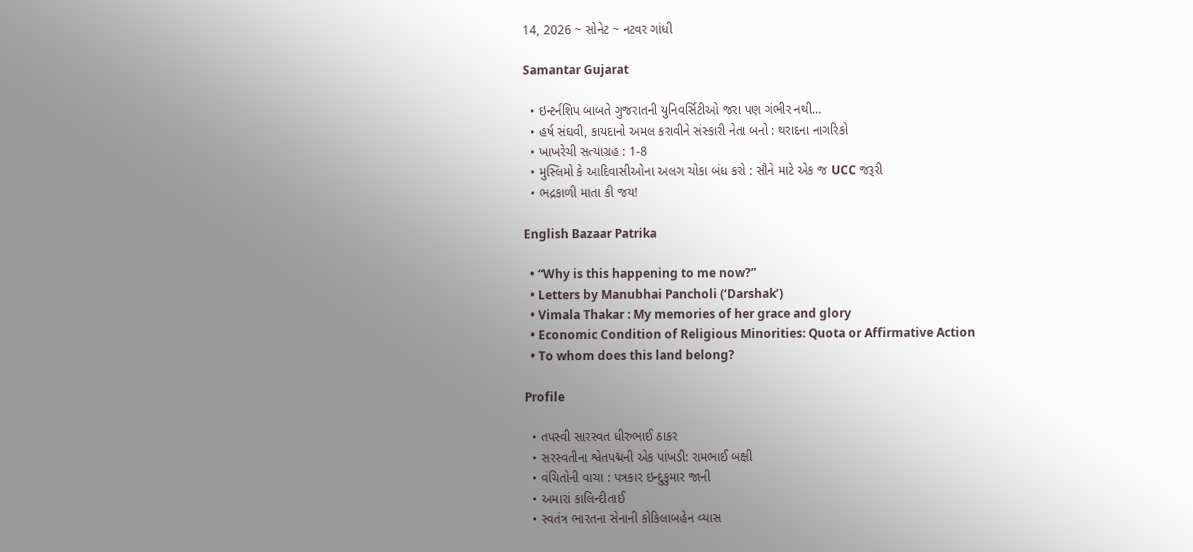14, 2026 ~ સોનેટ ~ નટવર ગાંધી

Samantar Gujarat

  • ઇન્ટર્નશિપ બાબતે ગુજરાતની યુનિવર્સિટીઓ જરા પણ ગંભીર નથી…
  • હર્ષ સંઘવી, કાયદાનો અમલ કરાવીને સંસ્કારી નેતા બનો : થરાદના નાગરિકો
  • ખાખરેચી સત્યાગ્રહ : 1-8
  • મુસ્લિમો કે આદિવાસીઓના અલગ ચોકા બંધ કરો : સૌને માટે એક જ UCC જરૂરી
  • ભદ્રકાળી માતા કી જય!

English Bazaar Patrika

  • “Why is this happening to me now?”
  • Letters by Manubhai Pancholi (‘Darshak’)
  • Vimala Thakar : My memories of her grace and glory
  • Economic Condition of Religious Minorities: Quota or Affirmative Action
  • To whom does this land belong?

Profile

  • તપસ્વી સારસ્વત ધીરુભાઈ ઠાકર
  • સરસ્વતીના શ્વેતપદ્મની એક પાંખડી: રામભાઈ બક્ષી
  • વંચિતોની વાચા : પત્રકાર ઇન્દુકુમાર જાની
  • અમારાં કાલિન્દીતાઈ
  • સ્વતંત્ર ભારતના સેનાની કોકિલાબહેન વ્યાસ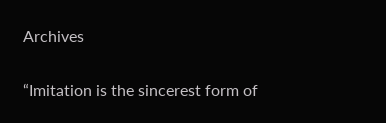Archives

“Imitation is the sincerest form of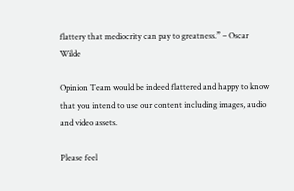flattery that mediocrity can pay to greatness.” – Oscar Wilde

Opinion Team would be indeed flattered and happy to know that you intend to use our content including images, audio and video assets.

Please feel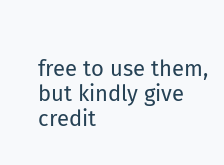free to use them, but kindly give credit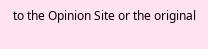to the Opinion Site or the original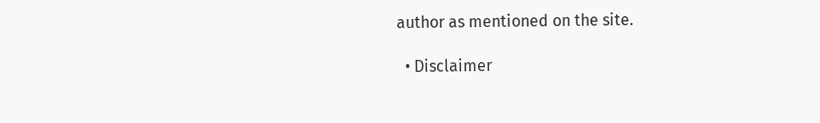author as mentioned on the site.

  • Disclaimer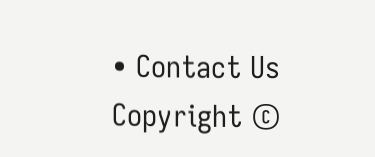• Contact Us
Copyright ©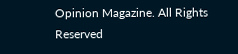Opinion Magazine. All Rights Reserved